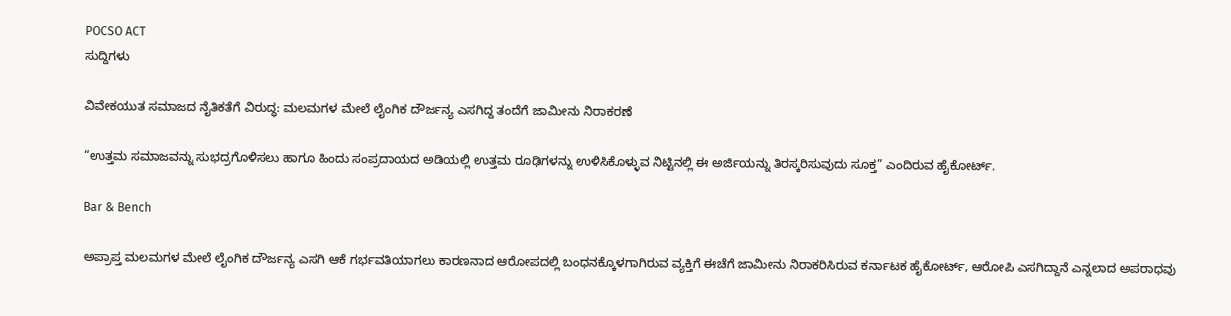POCSO ACT
ಸುದ್ದಿಗಳು

ವಿವೇಕಯುತ ಸಮಾಜದ ನೈತಿಕತೆಗೆ ವಿರುದ್ಧ: ಮಲಮಗಳ ಮೇಲೆ ಲೈಂಗಿಕ ದೌರ್ಜನ್ಯ ಎಸಗಿದ್ದ ತಂದೆಗೆ ಜಾಮೀನು ನಿರಾಕರಣೆ

“ಉತ್ತಮ ಸಮಾಜವನ್ನು ಸುಭದ್ರಗೊಳಿಸಲು ಹಾಗೂ ಹಿಂದು ಸಂಪ್ರದಾಯದ ಅಡಿಯಲ್ಲಿ ಉತ್ತಮ ರೂಢಿಗಳನ್ನು ಉಳಿಸಿಕೊಳ್ಳುವ ‌ನಿಟ್ಟಿನಲ್ಲಿ ಈ ಅರ್ಜಿಯನ್ನು ತಿರಸ್ಕರಿಸುವುದು ಸೂಕ್ತ” ಎಂದಿರುವ ಹೈಕೋರ್ಟ್‌.

Bar & Bench

ಅಪ್ರಾಪ್ತ ಮಲಮಗಳ ಮೇಲೆ ಲೈಂಗಿಕ ದೌರ್ಜನ್ಯ ಎಸಗಿ ಆಕೆ ಗರ್ಭವತಿಯಾಗಲು ಕಾರಣನಾದ ಆರೋಪದಲ್ಲಿ ಬಂಧನಕ್ಕೊಳಗಾಗಿರುವ ವ್ಯಕ್ತಿಗೆ ಈಚೆಗೆ ಜಾಮೀನು ನಿರಾಕರಿಸಿರುವ ಕರ್ನಾಟಕ ಹೈಕೋರ್ಟ್, ಆರೋಪಿ ಎಸಗಿದ್ದಾನೆ ಎನ್ನಲಾದ ಅಪರಾಧವು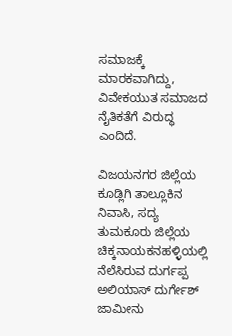ಸಮಾಜಕ್ಕೆ ಮಾರಕವಾಗಿದ್ದು, ವಿವೇಕಯುತ ಸಮಾಜದ ನೈತಿಕತೆಗೆ ವಿರುದ್ಧ ಎಂದಿದೆ.

ವಿಜಯನಗರ ಜಿಲ್ಲೆಯ ಕೂಡ್ಲಿಗಿ ತಾಲ್ಲೂಕಿನ ನಿವಾಸಿ, ಸದ್ಯ ತುಮಕೂರು ಜಿಲ್ಲೆಯ ಚಿಕ್ಕನಾಯಕನಹಳ್ಳಿಯಲ್ಲಿ ನೆಲೆಸಿರುವ ದುರ್ಗಪ್ಪ ಅಲಿಯಾಸ್ ದುರ್ಗೇಶ್ ಜಾಮೀನು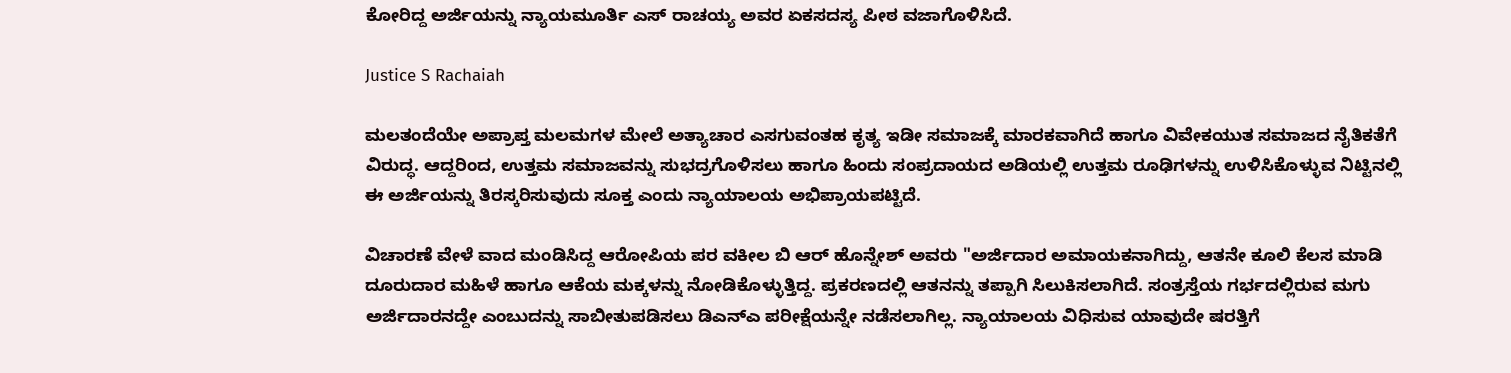ಕೋರಿದ್ದ ಅರ್ಜಿಯನ್ನು ನ್ಯಾಯಮೂರ್ತಿ ಎಸ್ ರಾಚಯ್ಯ ಅವರ ಏಕಸದಸ್ಯ ಪೀಠ ವಜಾಗೊಳಿಸಿದೆ.

Justice S Rachaiah

ಮಲತಂದೆಯೇ ಅಪ್ರಾಪ್ತ ಮಲಮಗಳ ಮೇಲೆ ಅತ್ಯಾಚಾರ ಎಸಗುವಂತಹ ಕೃತ್ಯ ಇಡೀ ಸಮಾಜಕ್ಕೆ ಮಾರಕವಾಗಿದೆ ಹಾಗೂ ವಿವೇಕಯುತ ಸಮಾಜದ ನೈತಿಕತೆಗೆ ವಿರುದ್ಧ. ಆದ್ದರಿಂದ, ಉತ್ತಮ ಸಮಾಜವನ್ನು ಸುಭದ್ರಗೊಳಿಸಲು ಹಾಗೂ ಹಿಂದು ಸಂಪ್ರದಾಯದ ಅಡಿಯಲ್ಲಿ ಉತ್ತಮ ರೂಢಿಗಳನ್ನು ಉಳಿಸಿಕೊಳ್ಳುವ ‌ನಿಟ್ಟಿನಲ್ಲಿ ಈ ಅರ್ಜಿಯನ್ನು ತಿರಸ್ಕರಿಸುವುದು ಸೂಕ್ತ ಎಂದು ನ್ಯಾಯಾಲಯ ಅಭಿಪ್ರಾಯಪಟ್ಟಿದೆ.

ವಿಚಾರಣೆ ವೇಳೆ ವಾದ ಮಂಡಿಸಿದ್ದ ಆರೋಪಿಯ ಪರ ವಕೀಲ ಬಿ ಆರ್‌ ಹೊನ್ನೇಶ್‌ ಅವರು "ಅರ್ಜಿದಾರ ಅಮಾಯಕನಾಗಿದ್ದು, ಆತನೇ ಕೂಲಿ ಕೆಲಸ ಮಾಡಿ ದೂರುದಾರ ಮಹಿಳೆ ಹಾಗೂ ಆಕೆಯ ಮಕ್ಕಳನ್ನು ನೋಡಿಕೊಳ್ಳುತ್ತಿದ್ದ. ಪ್ರಕರಣದಲ್ಲಿ ಆತನನ್ನು ತಪ್ಪಾಗಿ ಸಿಲುಕಿಸಲಾಗಿದೆ. ಸಂತ್ರಸ್ತೆಯ ಗರ್ಭದಲ್ಲಿರುವ ಮಗು ಅರ್ಜಿದಾರನದ್ದೇ‌ ಎಂಬುದನ್ನು ಸಾಬೀತುಪಡಿಸಲು ಡಿಎನ್‌ಎ ಪರೀಕ್ಷೆಯನ್ನೇ ನಡೆಸಲಾಗಿಲ್ಲ. ನ್ಯಾಯಾಲಯ ವಿಧಿಸುವ ಯಾವುದೇ ಷರತ್ತಿಗೆ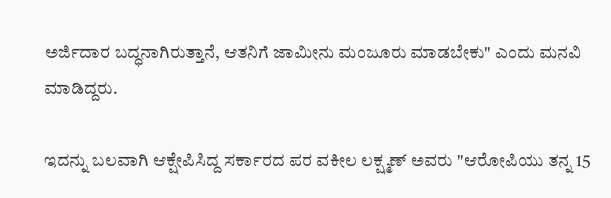ಅರ್ಜಿದಾರ ಬದ್ಧನಾಗಿರುತ್ತಾನೆ, ಆತನಿಗೆ ಜಾಮೀನು ಮಂಜೂರು ಮಾಡಬೇಕು" ಎಂದು ಮನವಿ ಮಾಡಿದ್ದರು.

ಇದನ್ನು ಬಲವಾಗಿ ಆಕ್ಷೇಪಿಸಿದ್ದ ಸರ್ಕಾರದ ಪರ ವಕೀಲ ಲಕ್ಷ್ಮಣ್‌ ಅವರು "ಆರೋಪಿಯು ತನ್ನ‌ 15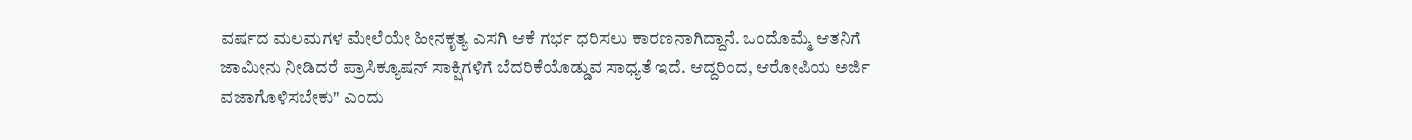ವರ್ಷದ ಮಲಮಗಳ ಮೇಲೆಯೇ ಹೀನಕೃತ್ಯ ಎಸಗಿ ಆಕೆ ಗರ್ಭ ಧರಿಸಲು ಕಾರಣನಾಗಿದ್ದಾನೆ. ಒಂದೊಮ್ಮೆ ಆತನಿಗೆ ಜಾಮೀನು‌ ನೀಡಿದರೆ ಪ್ರಾಸಿಕ್ಯೂಷನ್ ಸಾಕ್ಷಿಗಳಿಗೆ ಬೆದರಿಕೆಯೊಡ್ಡುವ ಸಾಧ್ಯತೆ ಇದೆ. ಆದ್ದರಿಂದ, ಆರೋಪಿಯ ಅರ್ಜಿ ವಜಾಗೊಳಿಸಬೇಕು" ಎಂದು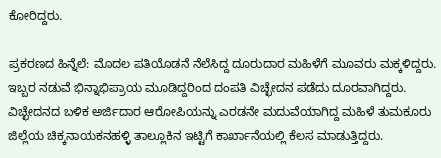ಕೋರಿದ್ದರು.

ಪ್ರಕರಣದ ಹಿನ್ನೆಲೆ: ಮೊದಲ ಪತಿಯೊಡನೆ ನೆಲೆಸಿದ್ದ ದೂರುದಾರ ಮಹಿಳೆಗೆ ಮೂವರು ಮಕ್ಕಳಿದ್ದರು. ಇಬ್ಬರ ನಡುವೆ ಭಿನ್ನಾಭಿಪ್ರಾಯ ಮೂಡಿದ್ದರಿಂದ ದಂಪತಿ ವಿಚ್ಛೇದನ ಪಡೆದು ದೂರವಾಗಿದ್ದರು. ವಿಚ್ಛೇದನದ ಬಳಿಕ ಅರ್ಜಿದಾರ ಆರೋಪಿಯನ್ನು ಎರಡನೇ ಮದುವೆಯಾಗಿದ್ದ ಮಹಿಳೆ ತುಮಕೂರು ಜಿಲ್ಲೆಯ ಚಿಕ್ಕನಾಯಕನಹಳ್ಳಿ ತಾಲ್ಲೂಕಿನ ಇಟ್ಟಿಗೆ ಕಾರ್ಖಾನೆಯಲ್ಲಿ ಕೆಲಸ ಮಾಡುತ್ತಿದ್ದರು.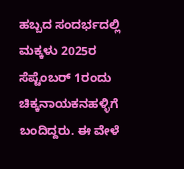ಹಬ್ಬದ ಸಂದರ್ಭದಲ್ಲಿ ಮಕ್ಕಳು 2025ರ ಸೆಪ್ಟೆಂಬರ್ 1ರಂದು ಚಿಕ್ಕನಾಯಕನಹಳ್ಳಿಗೆ ಬಂದಿದ್ದರು. ಈ ವೇಳೆ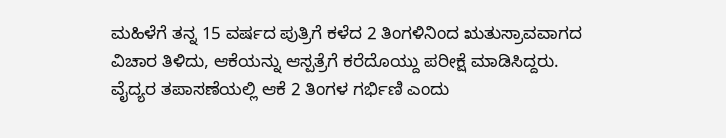ಮಹಿಳೆಗೆ ತನ್ನ 15 ವರ್ಷದ ಪುತ್ರಿಗೆ ಕಳೆದ 2 ತಿಂಗಳಿನಿಂದ ಋತುಸ್ರಾವವಾಗದ ವಿಚಾರ ತಿಳಿದು, ಆಕೆಯನ್ನು ಆಸ್ಪತ್ರೆಗೆ ಕರೆದೊಯ್ದು ಪರೀಕ್ಷೆ ಮಾಡಿಸಿದ್ದರು. ವೈದ್ಯರ ತಪಾಸಣೆಯಲ್ಲಿ ಆಕೆ 2 ತಿಂಗಳ ಗರ್ಭಿಣಿ ಎಂದು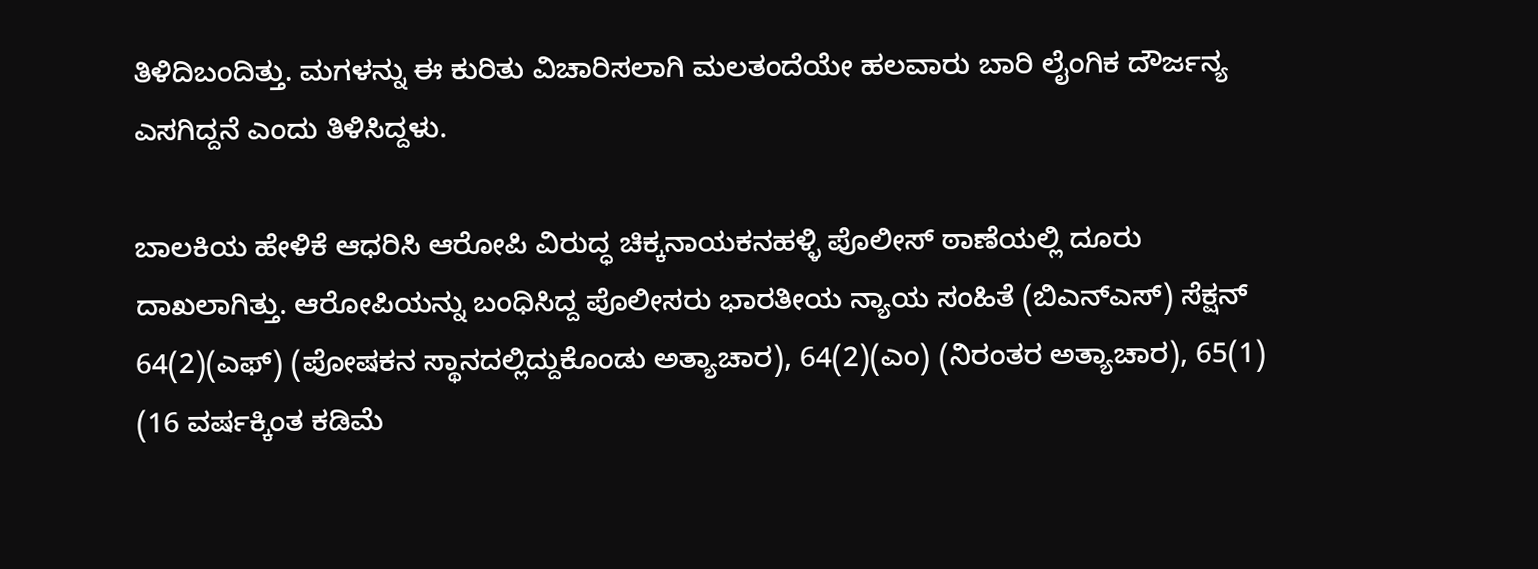ತಿಳಿದಿಬಂದಿತ್ತು. ಮಗಳನ್ನು ಈ ಕುರಿತು ವಿಚಾರಿಸಲಾಗಿ ಮಲತಂದೆಯೇ ಹಲವಾರು ಬಾರಿ ಲೈಂಗಿಕ ದೌರ್ಜನ್ಯ ಎಸಗಿದ್ದನೆ ಎಂದು ತಿಳಿಸಿದ್ದಳು.

ಬಾಲಕಿಯ ಹೇಳಿಕೆ ಆಧರಿಸಿ ಆರೋಪಿ ವಿರುದ್ಧ ಚಿಕ್ಕನಾಯಕನಹಳ್ಳಿ ಪೊಲೀಸ್‌ ಠಾಣೆಯಲ್ಲಿ ದೂರು ದಾಖಲಾಗಿತ್ತು. ಆರೋಪಿಯನ್ನು ಬಂಧಿಸಿದ್ದ ಪೊಲೀಸರು ಭಾರತೀಯ ನ್ಯಾಯ ಸಂಹಿತೆ (ಬಿಎನ್ಎಸ್) ಸೆಕ್ಷನ್‌ 64(2)(ಎಫ್) (ಪೋಷಕನ ಸ್ಥಾನದಲ್ಲಿದ್ದುಕೊಂಡು ಅತ್ಯಾಚಾರ), 64(2)(ಎಂ) (ನಿರಂತರ ಅತ್ಯಾಚಾರ), 65(1) (16 ವರ್ಷಕ್ಕಿಂತ ಕಡಿಮೆ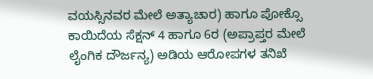ವಯಸ್ಸಿನವರ ಮೇಲೆ ಅತ್ಯಾಚಾರ) ಹಾಗೂ ಪೋಕ್ಸೊ ಕಾಯಿದೆಯ ಸೆಕ್ಷನ್ 4 ಹಾಗೂ 6ರ (ಅಪ್ರಾಪ್ತರ ಮೇಲೆ ಲೈಂಗಿಕ ದೌರ್ಜನ್ಯ) ಅಡಿಯ ಆರೋಪಗಳ ತನಿಖೆ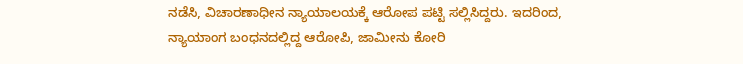ನಡೆಸಿ, ವಿಚಾರಣಾಧೀನ ನ್ಯಾಯಾಲಯಕ್ಕೆ ಆರೋಪ ಪಟ್ಟಿ ಸಲ್ಲಿಸಿದ್ದರು. ಇದರಿಂದ, ನ್ಯಾಯಾಂಗ ಬಂಧನದಲ್ಲಿದ್ದ ಆರೋಪಿ, ಜಾಮೀನು ಕೋರಿ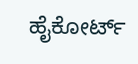ಹೈಕೋರ್ಟ್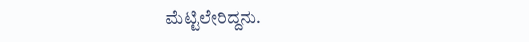ಮೆಟ್ಟಿಲೇರಿದ್ದನು.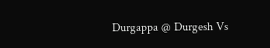Durgappa @ Durgesh Vs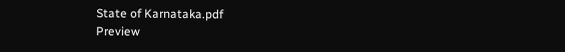State of Karnataka.pdf
Preview